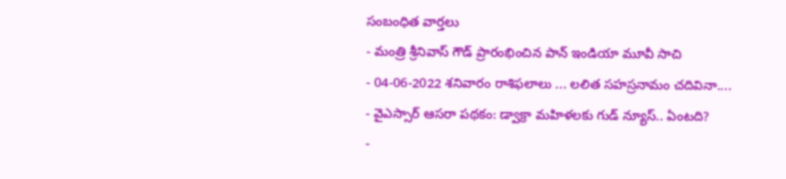సంబంధిత వార్తలు
- మంత్రి శ్రీనివాస్ గౌడ్ ప్రారంభించిన పాన్ ఇండియా మూవీ సాచి
- 04-06-2022 శనివారం రాశిఫలాలు ... లలిత సహస్రనామం చదివినా....
- వైఎస్సార్ ఆసరా పథకం: డ్వాక్రా మహిళలకు గుడ్ న్యూస్.. ఏంటది?
-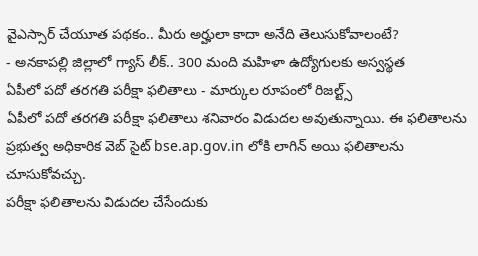వైఎస్సార్ చేయూత పథకం.. మీరు అర్హులా కాదా అనేది తెలుసుకోవాలంటే?
- అనకాపల్లి జిల్లాలో గ్యాస్ లీక్.. 300 మంది మహిళా ఉద్యోగులకు అస్వస్థత
ఏపీలో పదో తరగతి పరీక్షా ఫలితాలు - మార్కుల రూపంలో రిజల్ట్స్
ఏపీలో పదో తరగతి పరీక్షా ఫలితాలు శనివారం విడుదల అవుతున్నాయి. ఈ ఫలితాలను ప్రభుత్వ అధికారిక వెబ్ సైట్ bse.ap.gov.in లోకి లాగిన్ అయి ఫలితాలను చూసుకోవచ్చు.
పరీక్షా ఫలితాలను విడుదల చేసేందుకు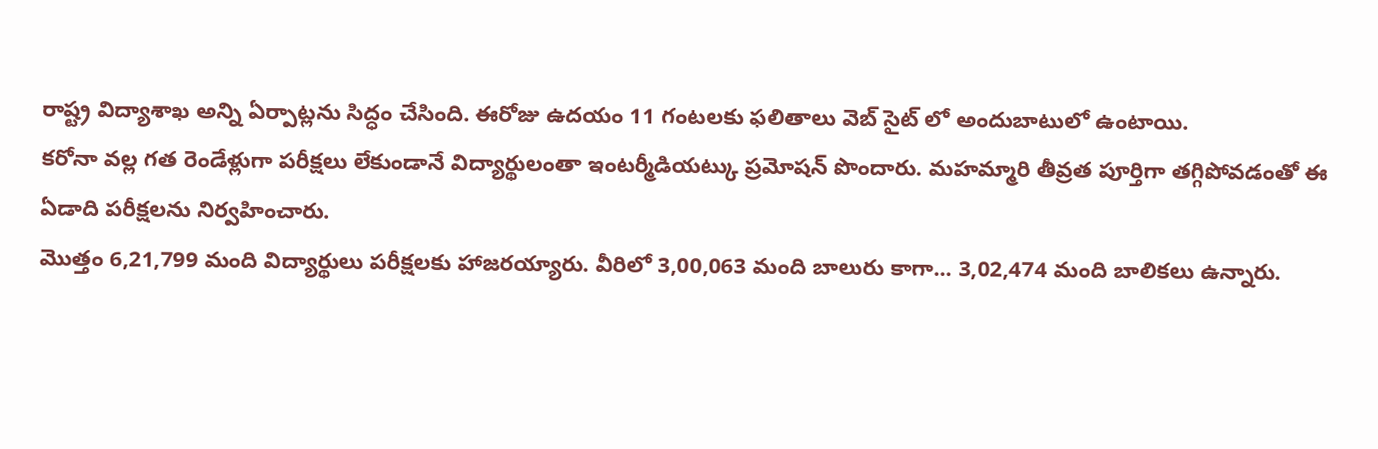రాష్ట్ర విద్యాశాఖ అన్ని ఏర్పాట్లను సిద్ధం చేసింది. ఈరోజు ఉదయం 11 గంటలకు ఫలితాలు వెబ్ సైట్ లో అందుబాటులో ఉంటాయి.
కరోనా వల్ల గత రెండేళ్లుగా పరీక్షలు లేకుండానే విద్యార్థులంతా ఇంటర్మీడియట్కు ప్రమోషన్ పొందారు. మహమ్మారి తీవ్రత పూర్తిగా తగ్గిపోవడంతో ఈ ఏడాది పరీక్షలను నిర్వహించారు.
మొత్తం 6,21,799 మంది విద్యార్థులు పరీక్షలకు హాజరయ్యారు. వీరిలో 3,00,063 మంది బాలురు కాగా... 3,02,474 మంది బాలికలు ఉన్నారు.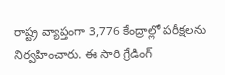రాష్ట్ర వ్యాప్తంగా 3,776 కేంద్రాల్లో పరీక్షలను నిర్వహించారు. ఈ సారి గ్రేడింగ్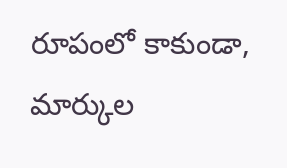రూపంలో కాకుండా, మార్కుల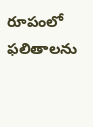రూపంలో ఫలితాలను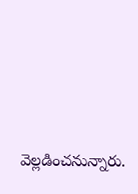వెల్లడించనున్నారు.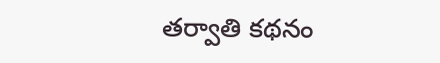తర్వాతి కథనం